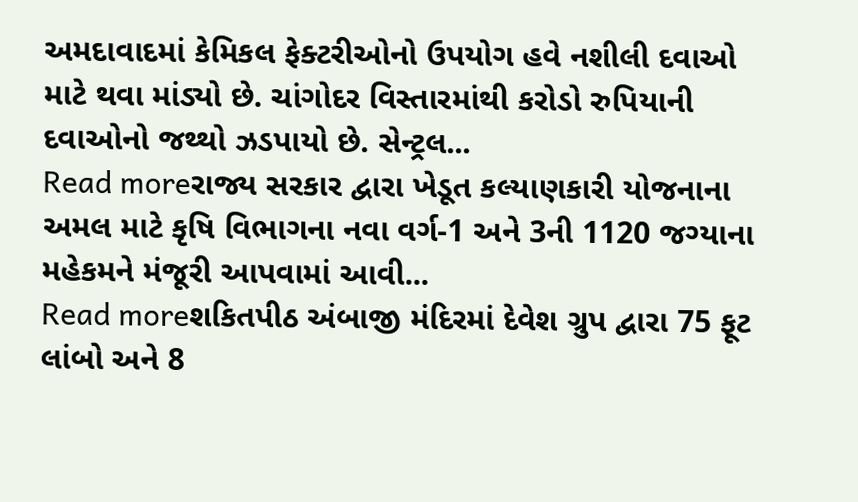અમદાવાદમાં કેમિકલ ફેક્ટરીઓનો ઉપયોગ હવે નશીલી દવાઓ માટે થવા માંડ્યો છે. ચાંગોદર વિસ્તારમાંથી કરોડો રુપિયાની દવાઓનો જથ્થો ઝડપાયો છે. સેન્ટ્રલ...
Read moreરાજ્ય સરકાર દ્વારા ખેડૂત કલ્યાણકારી યોજનાના અમલ માટે કૃષિ વિભાગના નવા વર્ગ-1 અને 3ની 1120 જગ્યાના મહેકમને મંજૂરી આપવામાં આવી...
Read moreશકિતપીઠ અંબાજી મંદિરમાં દેવેશ ગ્રુપ દ્વારા 75 ફૂટ લાંબો અને 8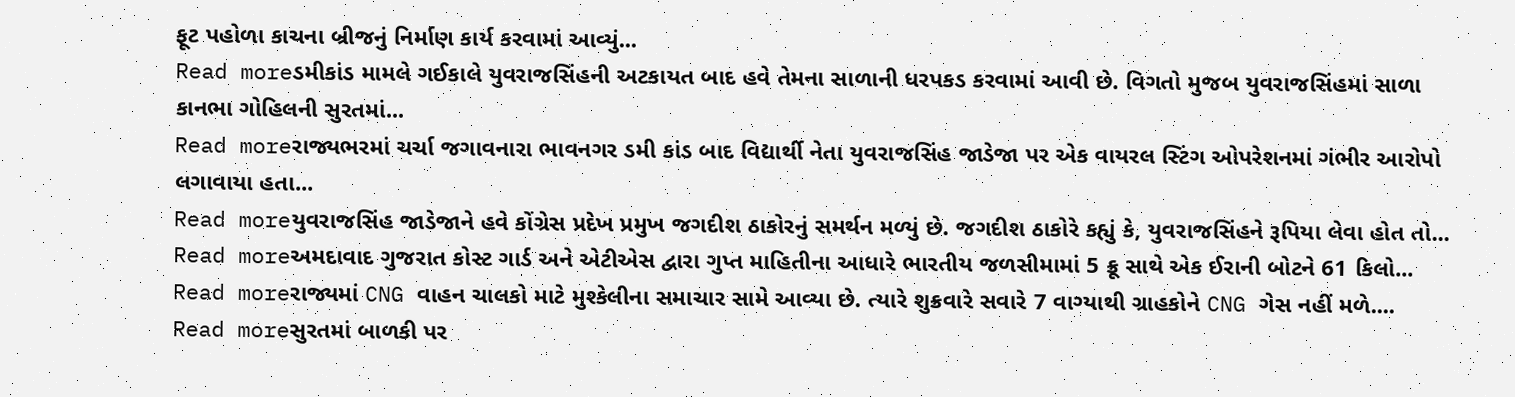ફૂટ પહોળા કાચના બ્રીજનું નિર્માણ કાર્ય કરવામાં આવ્યું...
Read moreડમીકાંડ મામલે ગઈકાલે યુવરાજસિંહની અટકાયત બાદ હવે તેમના સાળાની ધરપકડ કરવામાં આવી છે. વિગતો મુજબ યુવરાજસિંહમાં સાળા કાનભા ગોહિલની સુરતમાં...
Read moreરાજ્યભરમાં ચર્ચા જગાવનારા ભાવનગર ડમી કાંડ બાદ વિદ્યાર્થી નેતા યુવરાજસિંહ જાડેજા પર એક વાયરલ સ્ટિંગ ઓપરેશનમાં ગંભીર આરોપો લગાવાયા હતા...
Read moreયુવરાજસિંહ જાડેજાને હવે કોંગ્રેસ પ્રદેખ પ્રમુખ જગદીશ ઠાકોરનું સમર્થન મળ્યું છે. જગદીશ ઠાકોરે કહ્યું કે, યુવરાજસિંહને રૂપિયા લેવા હોત તો...
Read moreઅમદાવાદ ગુજરાત કોસ્ટ ગાર્ડ અને એટીએસ દ્વારા ગુપ્ત માહિતીના આધારે ભારતીય જળસીમામાં 5 ક્રૂ સાથે એક ઈરાની બોટને 61 કિલો...
Read moreરાજ્યમાં CNG વાહન ચાલકો માટે મુશ્કેલીના સમાચાર સામે આવ્યા છે. ત્યારે શુક્રવારે સવારે 7 વાગ્યાથી ગ્રાહકોને CNG ગેસ નહીં મળે....
Read moreસુરતમાં બાળકી પર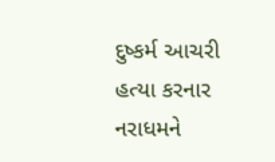દુષ્કર્મ આચરી હત્યા કરનાર નરાધમને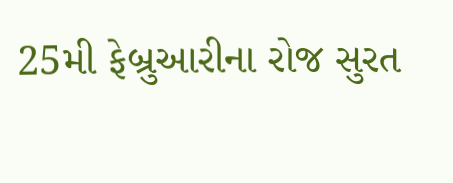25મી ફેબ્રુઆરીના રોજ સુરત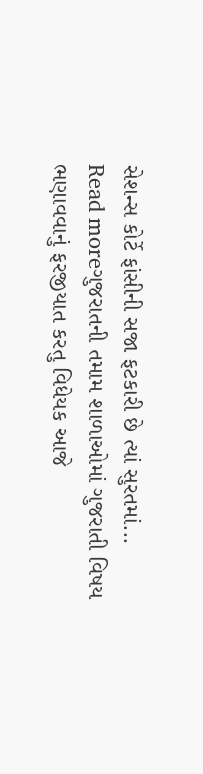સેશન્સ કોર્ટે ફાંસીની સજા ફટકારી છે ત્યાં સુરતમાં...
Read moreગુજરાતની તમામ શાળાઓમાં ગુજરાતી વિષય ભણાવવાનું ફરજીયાત કરતુ વિધેયક આજે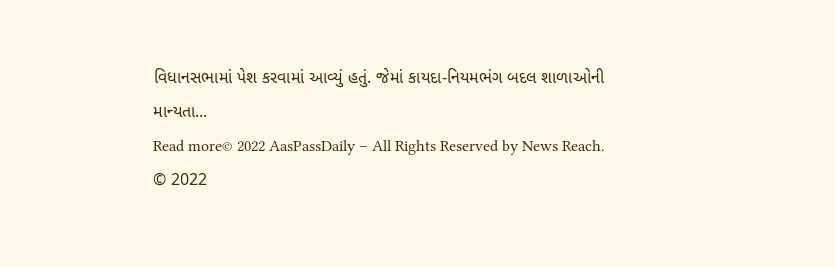વિધાનસભામાં પેશ કરવામાં આવ્યું હતું. જેમાં કાયદા-નિયમભંગ બદલ શાળાઓની માન્યતા...
Read more© 2022 AasPassDaily – All Rights Reserved by News Reach.
© 2022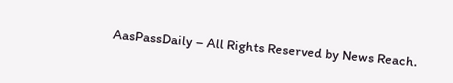AasPassDaily – All Rights Reserved by News Reach.